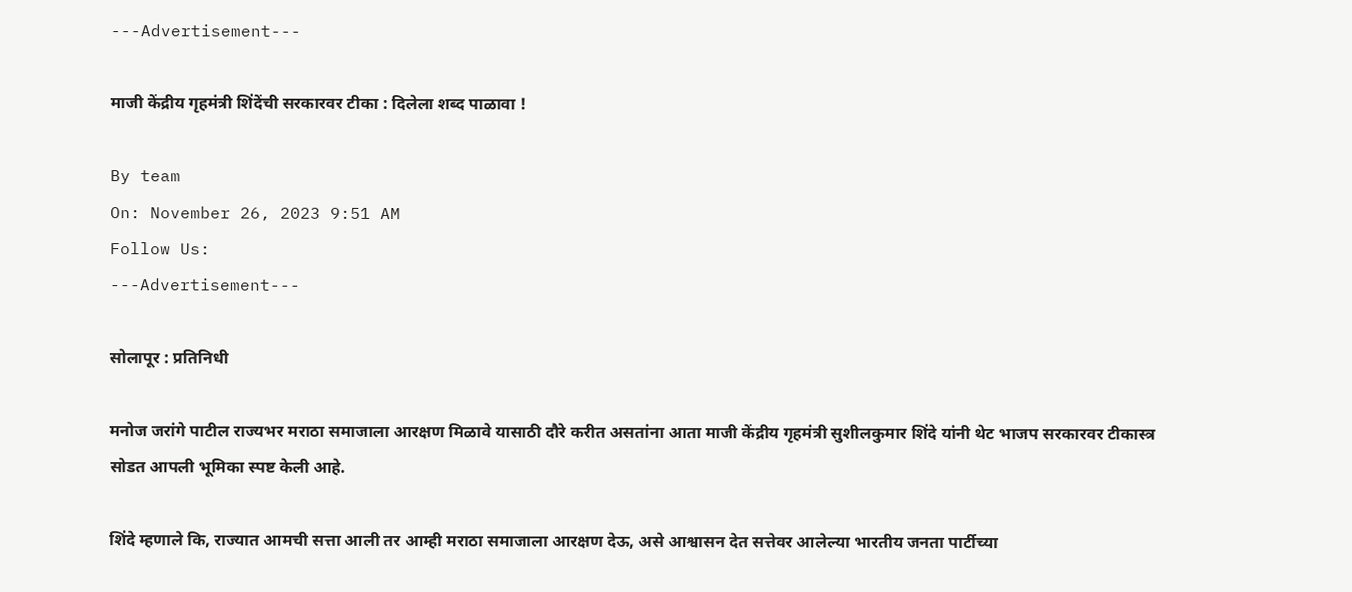---Advertisement---

माजी केंद्रीय गृहमंत्री शिंदेंची सरकारवर टीका : दिलेला शब्द पाळावा !

By team
On: November 26, 2023 9:51 AM
Follow Us:
---Advertisement---

सोलापूर : प्रतिनिधी

मनोज जरांगे पाटील राज्यभर मराठा समाजाला आरक्षण मिळावे यासाठी दौरे करीत असतांना आता माजी केंद्रीय गृहमंत्री सुशीलकुमार शिंदे यांनी थेट भाजप सरकारवर टीकास्त्र सोडत आपली भूमिका स्पष्ट केली आहे.

शिंदे म्हणाले कि, राज्यात आमची सत्ता आली तर आम्ही मराठा समाजाला आरक्षण देऊ, असे आश्वासन देत सत्तेवर आलेल्या भारतीय जनता पार्टीच्या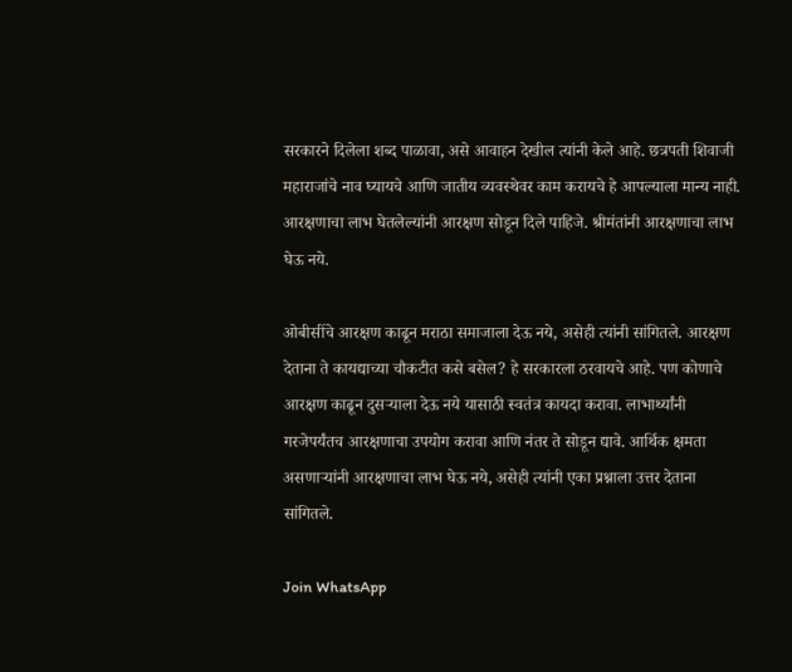सरकारने दिलेला शब्द पाळावा, असे आवाहन देखील त्यांनी केले आहे. छत्रपती शिवाजी महाराजांचे नाव घ्यायचे आणि जातीय व्यवस्थेवर काम करायचे हे आपल्याला मान्य नाही. आरक्षणाचा लाभ घेतलेल्यांनी आरक्षण सोडून दिले पाहिजे. श्रीमंतांनी आरक्षणाचा लाभ घेऊ नये.

ओबीसींचे आरक्षण काढून मराठा समाजाला देऊ नये, असेही त्यांनी सांगितले. आरक्षण देताना ते कायद्याच्या चौकटीत कसे बसेल? हे सरकारला ठरवायचे आहे. पण कोणाचे आरक्षण काढून दुसऱ्याला देऊ नये यासाठी स्वतंत्र कायदा करावा. लाभार्थ्यांनी गरजेपर्यंतच आरक्षणाचा उपयोग करावा आणि नंतर ते सोडून द्यावे. आर्थिक क्षमता असणाऱ्यांनी आरक्षणाचा लाभ घेऊ नये, असेही त्यांनी एका प्रश्नाला उत्तर देताना सांगितले.

Join WhatsApp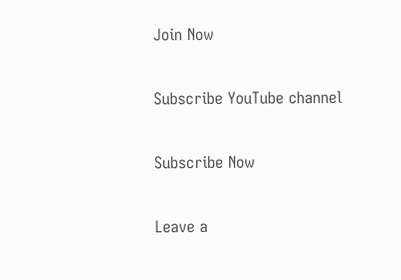Join Now

Subscribe YouTube channel

Subscribe Now

Leave a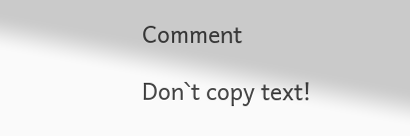Comment

Don`t copy text!